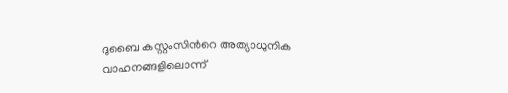ദുബൈ കസ്റ്റംസിന്‍റെ അത്യാധുനിക വാഹനങ്ങളിലൊന്ന്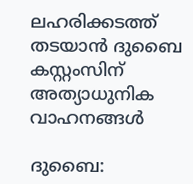ലഹരിക്കടത്ത് തടയാൻ ദുബൈ കസ്റ്റംസിന് അത്യാധുനിക വാഹനങ്ങൾ

ദുബൈ: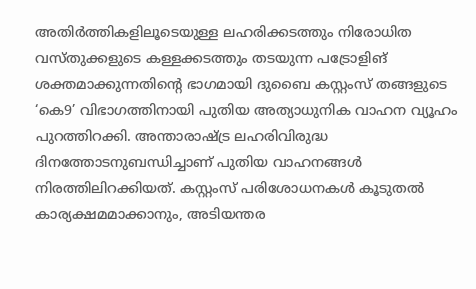അതിർത്തികളിലൂടെയുള്ള ലഹരിക്കടത്തും നിരോധിത വസ്തുക്കളുടെ കള്ളക്കടത്തും തടയുന്ന പട്രോളിങ് ശക്തമാക്കുന്നതിന്‍റെ ഭാഗമായി ദുബൈ കസ്റ്റംസ് തങ്ങളുടെ ‘കെ9’ വിഭാഗത്തിനായി പുതിയ അത്യാധുനിക വാഹന വ്യൂഹം പുറത്തിറക്കി. അന്താരാഷ്ട്ര ലഹരിവിരുദ്ധ ദിനത്തോടനുബന്ധിച്ചാണ് പുതിയ വാഹനങ്ങൾ നിരത്തിലിറക്കിയത്. കസ്റ്റംസ് പരിശോധനകൾ കൂടുതൽ കാര്യക്ഷമമാക്കാനും, അടിയന്തര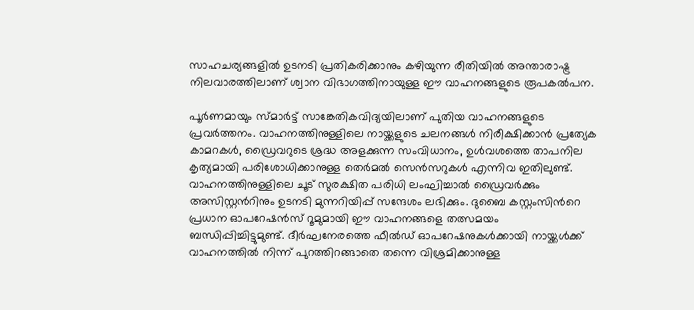സാഹചര്യങ്ങളിൽ ഉടനടി പ്രതികരിക്കാനും കഴിയുന്ന രീതിയിൽ അന്താരാഷ്ട്ര നിലവാരത്തിലാണ് ശ്വാന വിഭാഗത്തിനായുള്ള ഈ വാഹനങ്ങളുടെ രൂപകൽപന.

പൂർണമായും സ്മാർട്ട് സാങ്കേതികവിദ്യയിലാണ് പുതിയ വാഹനങ്ങളുടെ പ്രവർത്തനം. വാഹനത്തിനുള്ളിലെ നായ്ക്കളുടെ ചലനങ്ങൾ നിരീക്ഷിക്കാൻ പ്രത്യേക കാമറകൾ, ഡ്രൈവറുടെ ശ്രദ്ധ അളക്കുന്ന സംവിധാനം, ഉൾവശത്തെ താപനില കൃത്യമായി പരിശോധിക്കാനുള്ള തെർമൽ സെൻസറുകൾ എന്നിവ ഇതിലുണ്ട്. വാഹനത്തിനുള്ളിലെ ചൂട് സുരക്ഷിത പരിധി ലംഘിച്ചാൽ ഡ്രൈവർക്കും അസിസ്റ്റന്‍റിനും ഉടനടി മുന്നറിയിപ്പ് സന്ദേശം ലഭിക്കും. ദുബൈ കസ്റ്റംസിന്‍റെ പ്രധാന ഓപറേഷൻസ് റൂമുമായി ഈ വാഹനങ്ങളെ തത്സമയം ബന്ധിപ്പിച്ചിട്ടുമുണ്ട്. ദീർഘനേരത്തെ ഫീൽഡ് ഓപറേഷനുകൾക്കായി നായ്ക്കൾക്ക് വാഹനത്തിൽ നിന്ന് പുറത്തിറങ്ങാതെ തന്നെ വിശ്രമിക്കാനുള്ള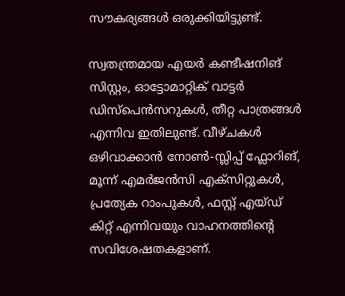സൗകര്യങ്ങൾ ഒരുക്കിയിട്ടുണ്ട്.

സ്വതന്ത്രമായ എയർ കണ്ടീഷനിങ് സിസ്റ്റം, ഓട്ടോമാറ്റിക് വാട്ടർ ഡിസ്പെൻസറുകൾ, തീറ്റ പാത്രങ്ങൾ എന്നിവ ഇതിലുണ്ട്. വീഴ്ചകൾ ഒഴിവാക്കാൻ നോൺ-സ്ലിപ്പ് ഫ്ലോറിങ്, മൂന്ന് എമർജൻസി എക്സിറ്റുകൾ, പ്രത്യേക റാംപുകൾ, ഫസ്റ്റ് എയ്ഡ് കിറ്റ് എന്നിവയും വാഹനത്തിന്‍റെ സവിശേഷതകളാണ്.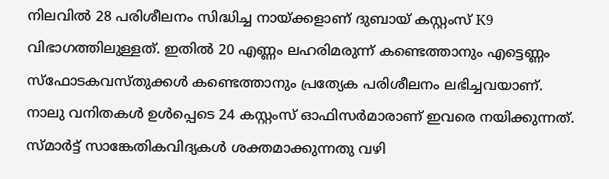നിലവിൽ 28 പരിശീലനം സിദ്ധിച്ച നായ്ക്കളാണ് ദുബായ് കസ്റ്റംസ് K9 വിഭാഗത്തിലുള്ളത്. ഇതിൽ 20 എണ്ണം ലഹരിമരുന്ന് കണ്ടെത്താനും എട്ടെണ്ണം സ്ഫോടകവസ്തുക്കൾ കണ്ടെത്താനും പ്രത്യേക പരിശീലനം ലഭിച്ചവയാണ്. നാലു വനിതകൾ ഉൾപ്പെടെ 24 കസ്റ്റംസ് ഓഫിസർമാരാണ് ഇവരെ നയിക്കുന്നത്. സ്മാർട്ട് സാങ്കേതികവിദ്യകൾ ശക്തമാക്കുന്നതു വഴി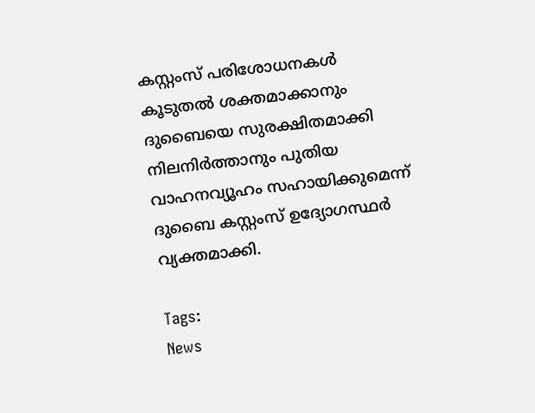കസ്റ്റംസ് പരിശോധനകൾ കൂടുതൽ ശക്തമാക്കാനും ദുബൈയെ സുരക്ഷിതമാക്കി നിലനിർത്താനും പുതിയ വാഹനവ്യൂഹം സഹായിക്കുമെന്ന് ദുബൈ കസ്റ്റംസ് ഉദ്യോഗസ്ഥർ വ്യക്തമാക്കി.

Tags:
News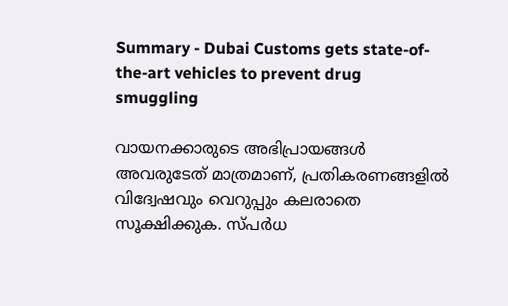Summary - Dubai Customs gets state-of-the-art vehicles to prevent drug smuggling

വായനക്കാരുടെ അഭിപ്രായങ്ങള്‍ അവരുടേത് മാത്രമാണ്, പ്രതികരണങ്ങളിൽ വിദ്വേഷവും വെറുപ്പും കലരാതെ സൂക്ഷിക്കുക. സ്പർധ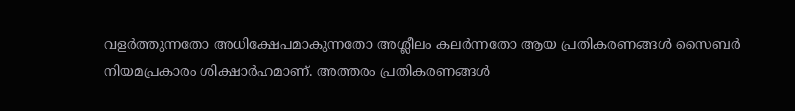വളർത്തുന്നതോ അധിക്ഷേപമാകുന്നതോ അശ്ലീലം കലർന്നതോ ആയ പ്രതികരണങ്ങൾ സൈബർ നിയമപ്രകാരം ശിക്ഷാർഹമാണ്. അത്തരം പ്രതികരണങ്ങൾ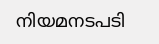നിയമനടപടി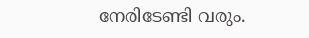നേരിടേണ്ടി വരും.